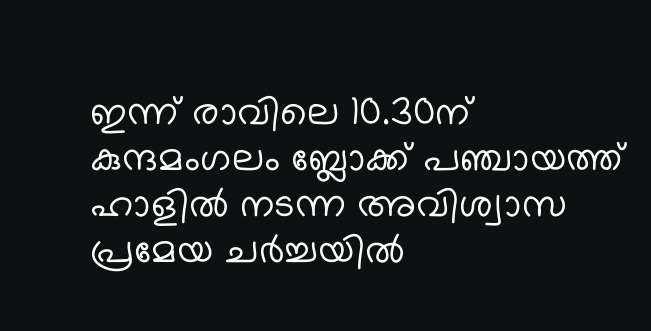ഇന്ന് രാവിലെ 10.30ന് കുന്ദമംഗലം ബ്ലോക്ക് പഞ്ചായത്ത് ഹാളിൽ നടന്ന അവിശ്വാസ പ്രമേയ ചർച്ചയിൽ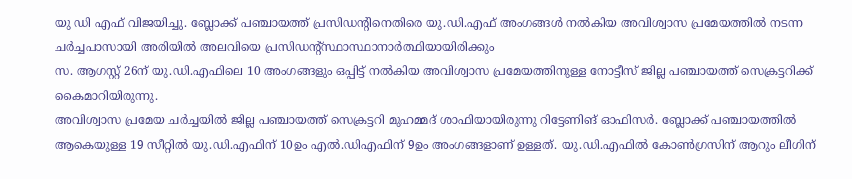യു ഡി എഫ് വിജയിച്ചു. ബ്ലോക്ക് പഞ്ചായത്ത് പ്രസിഡന്റിനെതിരെ യു.ഡി.എഫ് അംഗങ്ങൾ നൽകിയ അവിശ്വാസ പ്രമേയത്തിൽ നടന്ന ചർച്ചപാസായി അരിയിൽ അലവിയെ പ്രസിഡന്റ്സ്ഥാസ്ഥാനാർത്ഥിയായിരിക്കും
സ. ആഗസ്റ്റ് 26ന് യു.ഡി.എഫിലെ 10 അംഗങ്ങളും ഒപ്പിട്ട് നൽകിയ അവിശ്വാസ പ്രമേയത്തിനുള്ള നോട്ടീസ് ജില്ല പഞ്ചായത്ത് സെക്രട്ടറിക്ക് കൈമാറിയിരുന്നു.
അവിശ്വാസ പ്രമേയ ചർച്ചയിൽ ജില്ല പഞ്ചായത്ത് സെക്രട്ടറി മുഹമ്മദ് ശാഫിയായിരുന്നു റിട്ടേണിങ് ഓഫിസർ. ബ്ലോക്ക് പഞ്ചായത്തിൽ ആകെയുള്ള 19 സീറ്റിൽ യു.ഡി.എഫിന് 10ഉം എൽ.ഡിഎഫിന് 9ഉം അംഗങ്ങളാണ് ഉള്ളത്. യു.ഡി.എഫിൽ കോൺഗ്രസിന് ആറും ലീഗിന്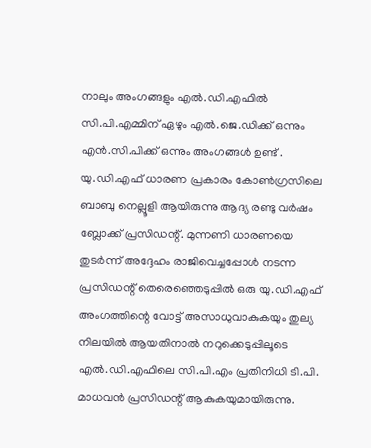നാലും അംഗങ്ങളും എൽ.ഡി.എഫിൽ സി.പി.എമ്മിന് ഏഴും എൽ.ജെ.ഡിക്ക് ഒന്നും എൻ.സി.പിക്ക് ഒന്നും അംഗങ്ങൾ ഉണ്ട് . യു.ഡി.എഫ് ധാരണ പ്രകാരം കോൺഗ്രസിലെ ബാബു നെല്ലൂളി ആയിരുന്നു ആദ്യ രണ്ടു വർഷം ബ്ലോക്ക് പ്രസിഡന്റ്. മുന്നണി ധാരണയെ തുടർന്ന് അദ്ദേഹം രാജിവെച്ചപ്പോൾ നടന്ന പ്രസിഡന്റ് തെരെഞ്ഞെടുപ്പിൽ ഒരു യു.ഡി.എഫ് അംഗത്തിന്റെ വോട്ട് അസാധുവാകുകയും തുല്യ നിലയിൽ ആയതിനാൽ നറുക്കെടുപ്പിലൂടെ എൽ.ഡി.എഫിലെ സി.പി.എം പ്രതിനിധി ടി.പി. മാധവൻ പ്രസിഡന്റ് ആകുകയുമായിരുന്നു.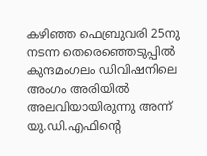കഴിഞ്ഞ ഫെബ്രുവരി 25നു നടന്ന തെരെഞ്ഞെടുപ്പിൽ കുന്ദമംഗലം ഡിവിഷനിലെ അംഗം അരിയിൽ അലവിയായിരുന്നു അന്ന് യു.ഡി.എഫിന്റെ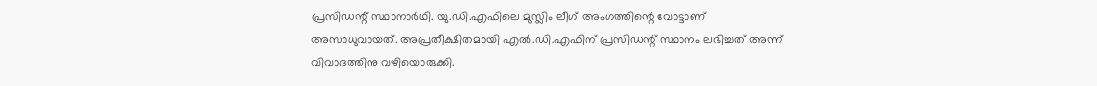പ്രസിഡന്റ് സ്ഥാനാർഥി. യു.ഡി.എഫിലെ മുസ്ലിം ലീഗ് അംഗത്തിന്റെ വോട്ടാണ് അസാധുവായത്. അപ്രതീക്ഷിതമായി എൽ.ഡി.എഫിന് പ്രസിഡന്റ് സ്ഥാനം ലഭിച്ചത് അന്ന് വിവാദത്തിനു വഴിയൊരുക്കി.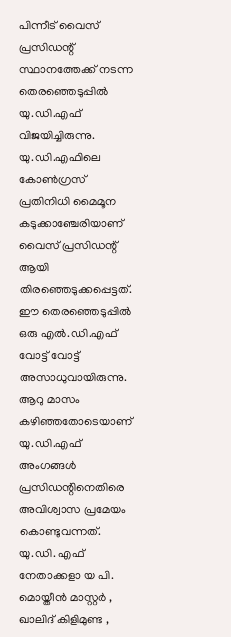പിന്നീട് വൈസ് പ്രസിഡന്റ് സ്ഥാനത്തേക്ക് നടന്ന തെരഞ്ഞെടുപ്പിൽ യു.ഡി.എഫ് വിജയിച്ചിരുന്നു. യു.ഡി.എഫിലെ കോൺഗ്രസ് പ്രതിനിധി മൈമൂന കടുക്കാഞ്ചേരിയാണ് വൈസ് പ്രസിഡന്റ് ആയി തിരഞ്ഞെടുക്കപ്പെട്ടത്. ഈ തെരഞ്ഞെടുപ്പിൽ ഒരു എൽ.ഡി.എഫ് വോട്ട് വോട്ട് അസാധുവായിരുന്നു. ആറു മാസം കഴിഞ്ഞതോടെയാണ് യു.ഡി.എഫ് അംഗങ്ങൾ പ്രസിഡന്റിനെതിരെ അവിശ്വാസ പ്രമേയം കൊണ്ടുവന്നത്.
യു.ഡി. എഫ് നേതാക്കളാ യ പി. മൊയ്തീൻ മാസ്റ്റർ , ഖാലിദ് കിളിമുണ്ട ,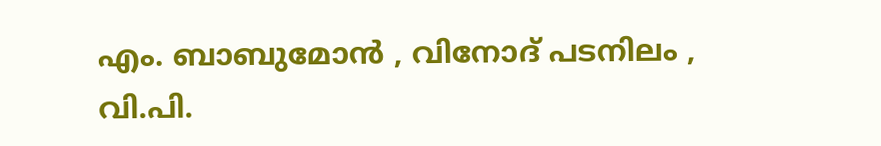എം. ബാബുമോൻ , വിനോദ് പടനിലം , വി.പി.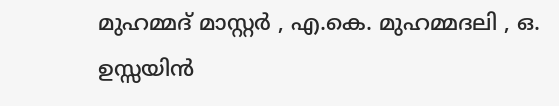മുഹമ്മദ് മാസ്റ്റർ , എ.കെ. മുഹമ്മദലി , ഒ. ഉസ്സയിൻ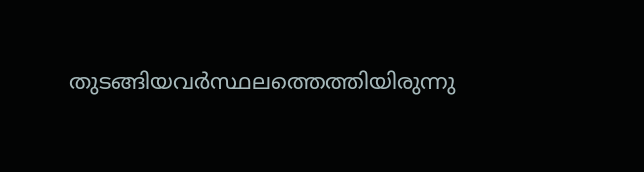തുടങ്ങിയവർസ്ഥലത്തെത്തിയിരുന്നു